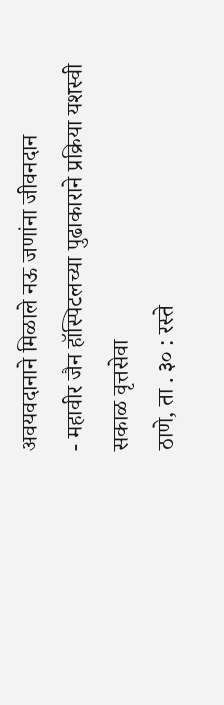अवयवदानाने मिळाले नऊ जणांना जीवनदान
- महावीर जैन हॉस्पिटलच्या पुढाकाराने प्रक्रिया यशस्वी
सकाळ वृत्तसेवा
ठाणे, ता . ३० : रस्ते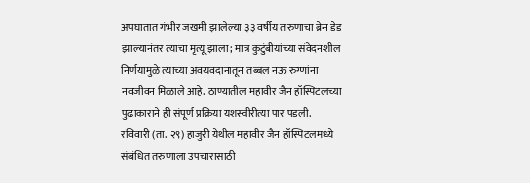अपघातात गंभीर जखमी झालेल्या ३३ वर्षीय तरुणाचा ब्रेन डेड झाल्यानंतर त्याचा मृत्यू झाला; मात्र कुटुंबीयांच्या संवेदनशील निर्णयामुळे त्याच्या अवयवदानातून तब्बल नऊ रुग्णांना नवजीवन मिळाले आहे. ठाण्यातील महावीर जैन हॉस्पिटलच्या पुढाकाराने ही संपूर्ण प्रक्रिया यशस्वीरीत्या पार पडली.
रविवारी (ता. २९) हाजुरी येथील महावीर जैन हॉस्पिटलमध्ये संबंधित तरुणाला उपचारासाठी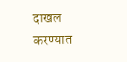दाखल करण्यात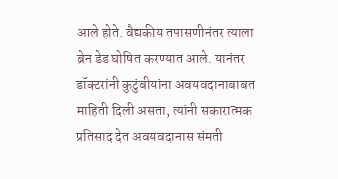आले होते. वैद्यकीय तपासणीनंतर त्याला ब्रेन डेड घोषित करण्यात आले. यानंतर डॉक्टरांनी कुटुंबीयांना अवयवदानाबाबत माहिती दिली असता, त्यांनी सकारात्मक प्रतिसाद देत अवयवदानास संमती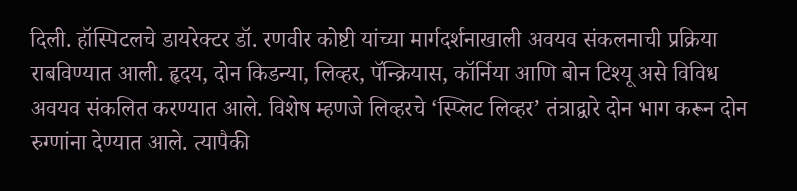दिली. हॉस्पिटलचे डायरेक्टर डॉ. रणवीर कोष्टी यांच्या मार्गदर्शनाखाली अवयव संकलनाची प्रक्रिया राबविण्यात आली. हृदय, दोन किडन्या, लिव्हर, पॅन्क्रियास, कॉर्निया आणि बोन टिश्यू असे विविध अवयव संकलित करण्यात आले. विशेष म्हणजे लिव्हरचे ‘स्प्लिट लिव्हर’ तंत्राद्वारे दोन भाग करून दोन रुग्णांना देण्यात आले. त्यापैकी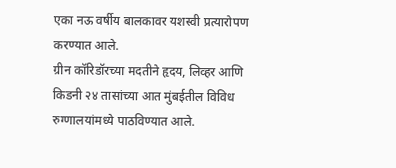एका नऊ वर्षीय बालकावर यशस्वी प्रत्यारोपण करण्यात आले.
ग्रीन कॉरिडॉरच्या मदतीने हृदय, लिव्हर आणि किडनी २४ तासांच्या आत मुंबईतील विविध रुग्णालयांमध्ये पाठविण्यात आले.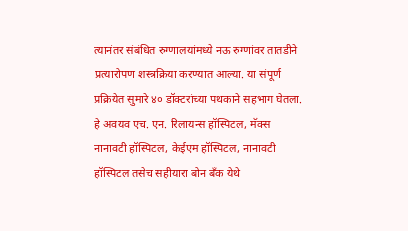त्यानंतर संबंधित रुग्णालयांमध्ये नऊ रुग्णांवर तातडीने प्रत्यारोपण शस्त्रक्रिया करण्यात आल्या. या संपूर्ण प्रक्रियेत सुमारे ४० डॉक्टरांच्या पथकाने सहभाग घेतला.
हे अवयव एच. एन. रिलायन्स हॉस्पिटल, मॅक्स नानावटी हॉस्पिटल, केईएम हॉस्पिटल, नानावटी हॉस्पिटल तसेच सहीयारा बोन बँक येथे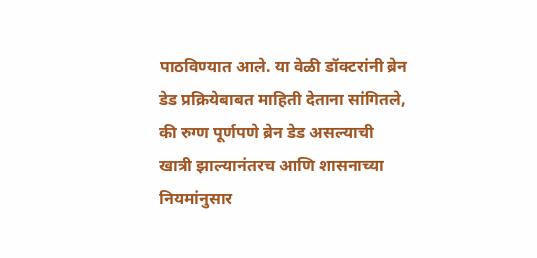पाठविण्यात आले. या वेळी डॉक्टरांनी ब्रेन डेड प्रक्रियेबाबत माहिती देताना सांगितले, की रुग्ण पूर्णपणे ब्रेन डेड असल्याची खात्री झाल्यानंतरच आणि शासनाच्या नियमांनुसार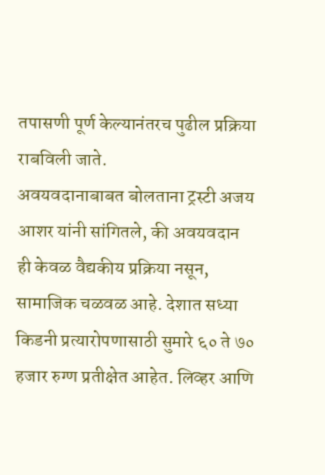तपासणी पूर्ण केल्यानंतरच पुढील प्रक्रिया राबविली जाते.
अवयवदानाबाबत बोलताना ट्रस्टी अजय आशर यांनी सांगितले, की अवयवदान ही केवळ वैद्यकीय प्रक्रिया नसून, सामाजिक चळवळ आहे. देशात सध्या किडनी प्रत्यारोपणासाठी सुमारे ६० ते ७० हजार रुग्ण प्रतीक्षेत आहेत. लिव्हर आणि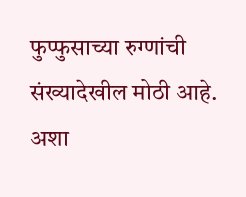फुप्फुसाच्या रुग्णांची संख्यादेखील मोठी आहे. अशा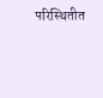परिस्थितीत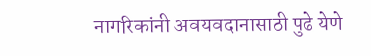नागरिकांनी अवयवदानासाठी पुढे येणे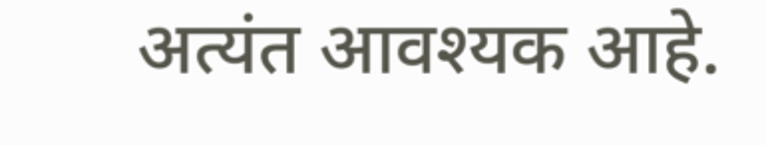अत्यंत आवश्यक आहे.